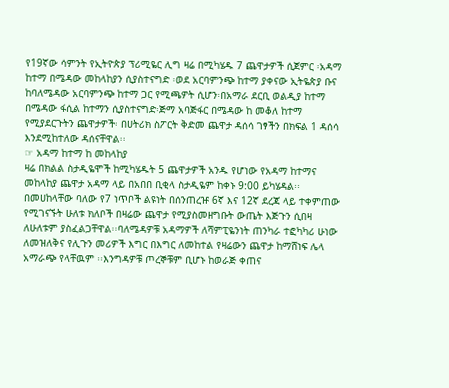የ19ኛው ሳምንት የኢትዮጵያ ፕሪሚዬር ሊግ ዛሬ በሚካሄዱ 7 ጨዋታዎች ሲጀምር ፡አዳማ ከተማ በሜዳው መከላከያን ሲያስተናግድ ፡ወደ አርባምንጭ ከተማ ያቀናው ኢትዬጵያ ቡና ከባለሜዳው አርባምንጭ ከተማ ጋር የሚጫዎት ሲሆን፡በአማራ ደርቢ ወልዲያ ከተማ በሜዳው ፋሲል ከተማን ሲያስተናግድ፡ጅማ አባጅፋር በሜዳው ከ መቆለ ከተማ የሚያደርጉትን ጨዋታዎች፡ በሀትሪክ ስፖርት ቅድመ ጨዋታ ዳሰሳ ገፃችን በክፍል 1 ዳሰሳ እንደሚከተለው ዳሰናቸዋል፡፡
☞ አዳማ ከተማ ከ መከላከያ
ዛሬ በክልል ስታዲዬሞች ከሚካሄዱት 5 ጨዋታዎች አንዱ የሆነው የአዳማ ከተማና መከላከያ ጨዋታ አዳማ ላይ በአበበ ቢቂላ ስታዲዬም ከቀኑ 9:00 ይካሄዳል፡፡በመሀከላቸው ባለው የ7 ነጥቦች ልዩነት በሰንጠረዡ 6ኛ እና 12ኛ ደረጃ ላይ ተቀምጠው የሚገናኙት ሁለቱ ክለቦች በዛሬው ጨዋታ የሚያስመዘግቡት ውጤት እጅጉን ሲበዛ ለሁለቱም ያስፈልጋቸዋል፡፡ባለሜዳዎቹ አዳማዎች ለሻምፒዬንነት ጠንካራ ተፎካካሪ ሁነው ለመዝለቅና የሊጉን መሪዎች እግር በእግር ለመከተል የዛሬውን ጨዋታ ከማሸነፍ ሌላ አማራጭ የላቸዉም ፡፡እንግዳዎቹ ጦረኞቹም ቢሆኑ ከወራጅ ቀጠና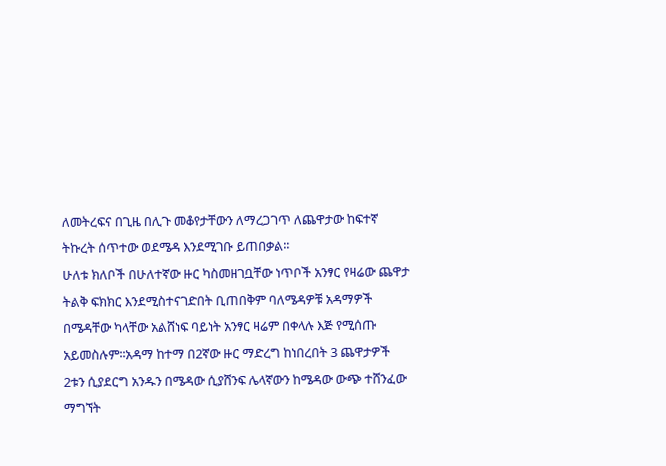ለመትረፍና በጊዜ በሊጉ መቆየታቸውን ለማረጋገጥ ለጨዋታው ከፍተኛ ትኩረት ሰጥተው ወደሜዳ እንደሚገቡ ይጠበቃል፡፡
ሁለቱ ክለቦች በሁለተኛው ዙር ካስመዘገቧቸው ነጥቦች አንፃር የዛሬው ጨዋታ ትልቅ ፍክክር እንደሚስተናገድበት ቢጠበቅም ባለሜዳዎቹ አዳማዎች በሜዳቸው ካላቸው አልሸነፍ ባይነት አንፃር ዛሬም በቀላሉ እጅ የሚሰጡ አይመስሉም፡፡አዳማ ከተማ በ2ኛው ዙር ማድረግ ከነበረበት 3 ጨዋታዎች 2ቱን ሲያደርግ አንዱን በሜዳው ሲያሸንፍ ሌላኛውን ከሜዳው ውጭ ተሸንፈው ማግኘት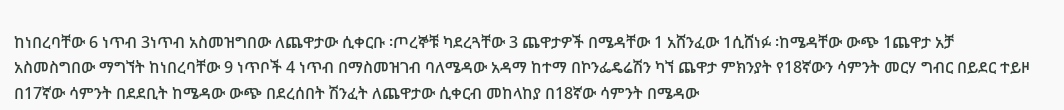ከነበረባቸው 6 ነጥብ 3ነጥብ አስመዝግበው ለጨዋታው ሲቀርቡ ፡ጦረኞቹ ካደረጓቸው 3 ጨዋታዎች በሜዳቸው 1 አሸንፈው 1ሲሸነፉ ፡ከሜዳቸው ውጭ 1ጨዋታ አቻ አስመስግበው ማግኘት ከነበረባቸው 9 ነጥቦች 4 ነጥብ በማስመዝገብ ባለሜዳው አዳማ ከተማ በኮንፌዴሬሽን ካኘ ጨዋታ ምክንያት የ18ኛውን ሳምንት መርሃ ግብር በይደር ተይዞ በ17ኛው ሳምንት በደደቢት ከሜዳው ውጭ በደረሰበት ሽንፈት ለጨዋታው ሲቀርብ መከላከያ በ18ኛው ሳምንት በሜዳው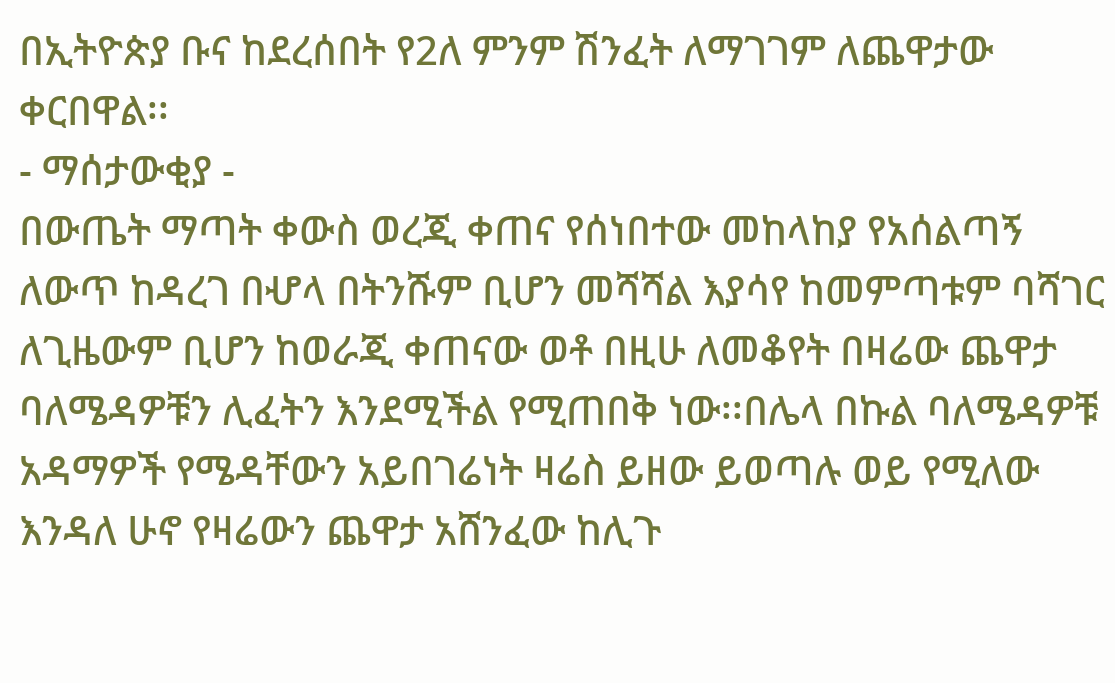በኢትዮጵያ ቡና ከደረሰበት የ2ለ ምንም ሽንፈት ለማገገም ለጨዋታው ቀርበዋል፡፡
- ማሰታውቂያ -
በውጤት ማጣት ቀውስ ወረጂ ቀጠና የሰነበተው መከላከያ የአሰልጣኝ ለውጥ ከዳረገ በሇላ በትንሹም ቢሆን መሻሻል እያሳየ ከመምጣቱም ባሻገር ለጊዜውም ቢሆን ከወራጂ ቀጠናው ወቶ በዚሁ ለመቆየት በዛሬው ጨዋታ ባለሜዳዎቹን ሊፈትን እንደሚችል የሚጠበቅ ነው፡፡በሌላ በኩል ባለሜዳዎቹ አዳማዎች የሜዳቸውን አይበገሬነት ዛሬስ ይዘው ይወጣሉ ወይ የሚለው እንዳለ ሁኖ የዛሬውን ጨዋታ አሸንፈው ከሊጉ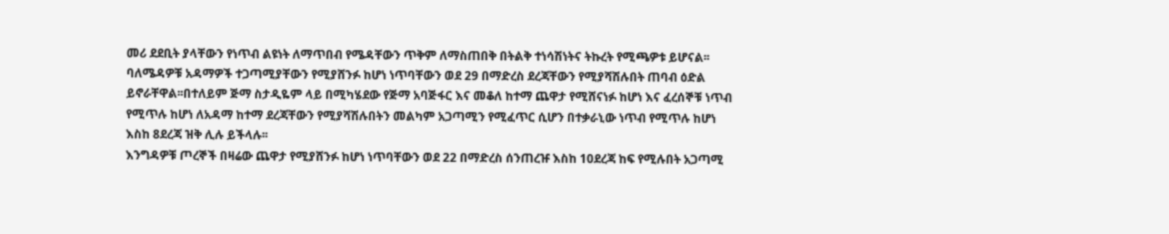መሪ ደደቢት ያላቸውን የነጥብ ልዩነት ለማጥበብ የሜዳቸውን ጥቅም ለማስጠበቅ በትልቅ ተነሳሽነትና ትኩረት የሚጫዎቱ ይሆናል፡፡
ባለሜዳዎቹ አዳማዎች ተጋጣሚያቸውን የሚያሸንፉ ከሆነ ነጥባቸውን ወደ 29 በማድረስ ደረጃቸውን የሚያሻሽሉበት ጠባብ ዕድል ይኖራቸዋል፡፡በተለይም ጅማ ስታዲዬም ላይ በሚካሄደው የጅማ አባጅፋር እና መቆለ ከተማ ጨዋታ የሚሸናነፉ ከሆነ እና ፈረሰኞቹ ነጥብ የሚጥሉ ከሆነ ለአዳማ ከተማ ደረጃቸውን የሚያሻሽሉበትን መልካም አጋጣሚን የሚፈጥር ሲሆን በተቃራኒው ነጥብ የሚጥሉ ከሆነ እስከ 8ደረጃ ዝቅ ሊሉ ይችላሉ፡፡
እንግዳዎቹ ጦረኞች በዛሬው ጨዋታ የሚያሸንፉ ከሆነ ነጥባቸውን ወደ 22 በማድረስ ሰንጠረዡ እስከ 10ደረጃ ከፍ የሚሉበት አጋጣሚ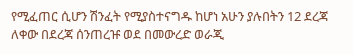የሚፈጠር ሲሆን ሽንፈት የሚያስተናግዱ ከሆነ አሁን ያሉበትን 12 ደረጃ ለቀው በደረጃ ሰንጠረዡ ወደ በመውረድ ወራጂ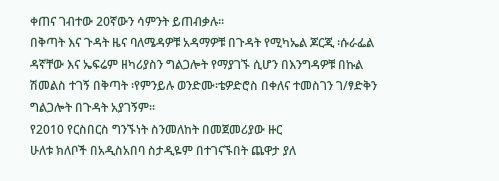ቀጠና ገብተው 20ኛውን ሳምንት ይጠብቃሉ፡፡
በቅጣት እና ጉዳት ዜና ባለሜዳዎቹ አዳማዎቹ በጉዳት የሚካኤል ጆርጂ ፡ሱራፌል ዳኛቸው እና ኤፍሬም ዘካሪያስን ግልጋሎት የማያገኙ ሲሆን በእንግዳዎቹ በኩል ሽመልስ ተገኝ በቅጣት ፡የምንይሉ ወንድሙ፡ቴዎድሮስ በቀለና ተመስገን ገ/ፃድቅን ግልጋሎት በጉዳት አያገኝም፡፡
የ2010 የርስበርስ ግንኙነት ስንመለከት በመጀመሪያው ዙር
ሁለቱ ክለቦች በአዲስአበባ ስታዲዬም በተገናኙበት ጨዋታ ያለ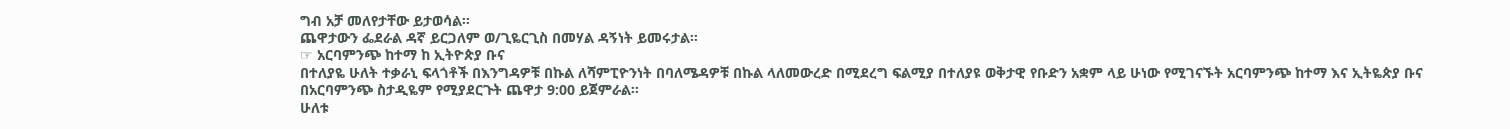ግብ አቻ መለየታቸው ይታወሳል፡፡
ጨዋታውን ፌደራል ዳኛ ይርጋለም ወ/ጊዬርጊስ በመሃል ዳኝነት ይመሩታል፡፡
☞ አርባምንጭ ከተማ ከ ኢትዮጵያ ቡና
በተለያዬ ሁለት ተቃራኒ ፍላጎቶች በእንግዳዎቹ በኩል ለሻምፒዮንነት በባለሜዳዎቹ በኩል ላለመውረድ በሚደረግ ፍልሚያ በተለያዩ ወቅታዊ የቡድን አቋም ላይ ሁነው የሚገናኙት አርባምንጭ ከተማ እና ኢትዬጵያ ቡና በአርባምንጭ ስታዲዬም የሚያደርጉት ጨዋታ 9:00 ይጀምራል፡፡
ሁለቱ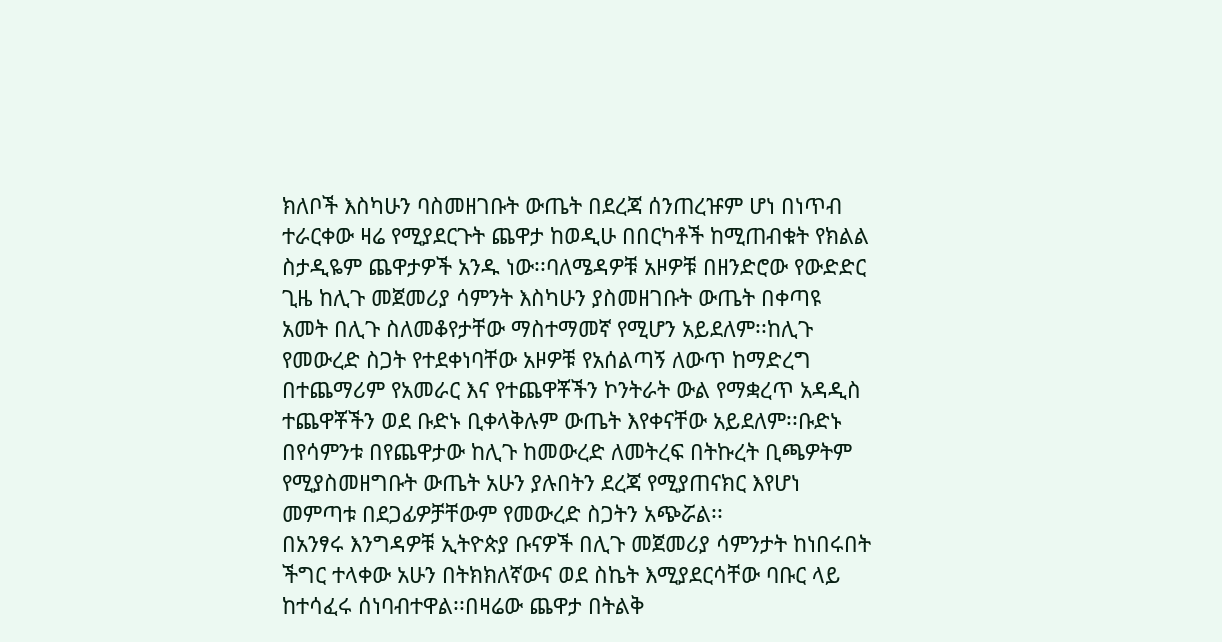ክለቦች እስካሁን ባስመዘገቡት ውጤት በደረጃ ሰንጠረዡም ሆነ በነጥብ ተራርቀው ዛሬ የሚያደርጉት ጨዋታ ከወዲሁ በበርካቶች ከሚጠብቁት የክልል ስታዲዬም ጨዋታዎች አንዱ ነው፡፡ባለሜዳዎቹ አዞዎቹ በዘንድሮው የውድድር ጊዜ ከሊጉ መጀመሪያ ሳምንት እስካሁን ያስመዘገቡት ውጤት በቀጣዩ አመት በሊጉ ስለመቆየታቸው ማስተማመኛ የሚሆን አይደለም፡፡ከሊጉ የመውረድ ስጋት የተደቀነባቸው አዞዎቹ የአሰልጣኝ ለውጥ ከማድረግ በተጨማሪም የአመራር እና የተጨዋቾችን ኮንትራት ውል የማቋረጥ አዳዲስ ተጨዋቾችን ወደ ቡድኑ ቢቀላቅሉም ውጤት እየቀናቸው አይደለም፡፡ቡድኑ በየሳምንቱ በየጨዋታው ከሊጉ ከመውረድ ለመትረፍ በትኩረት ቢጫዎትም የሚያስመዘግቡት ውጤት አሁን ያሉበትን ደረጃ የሚያጠናክር እየሆነ መምጣቱ በደጋፊዎቻቸውም የመውረድ ስጋትን አጭሯል፡፡
በአንፃሩ እንግዳዎቹ ኢትዮጵያ ቡናዎች በሊጉ መጀመሪያ ሳምንታት ከነበሩበት ችግር ተላቀው አሁን በትክክለኛውና ወደ ስኬት እሚያደርሳቸው ባቡር ላይ ከተሳፈሩ ሰነባብተዋል፡፡በዛሬው ጨዋታ በትልቅ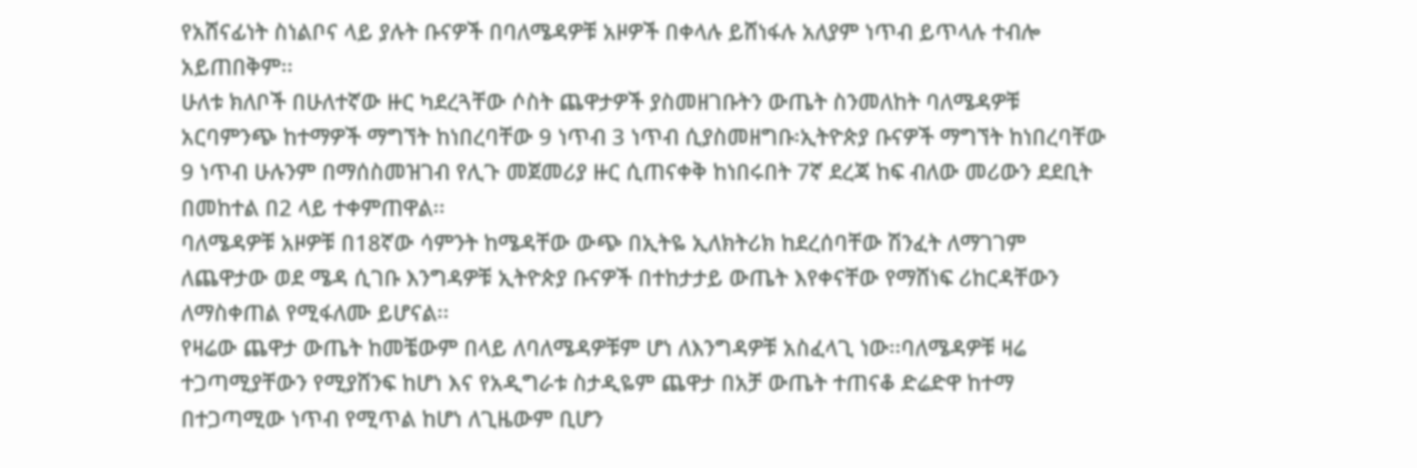የአሸናፊነት ስነልቦና ላይ ያሉት ቡናዎች በባለሜዳዎቹ አዞዎች በቀላሉ ይሸነፋሉ አለያም ነጥብ ይጥላሉ ተብሎ አይጠበቅም፡፡
ሁለቱ ክለቦች በሁለተኛው ዙር ካደረጓቸው ሶስት ጨዋታዎች ያስመዘገቡትን ውጤት ስንመለከት ባለሜዳዎቹ አርባምንጭ ከተማዎች ማግኘት ከነበረባቸው 9 ነጥብ 3 ነጥብ ሲያስመዘግቡ፡ኢትዮጵያ ቡናዎች ማግኘት ከነበረባቸው 9 ነጥብ ሁሉንም በማሰስመዝገብ የሊጉ መጀመሪያ ዙር ሲጠናቀቅ ከነበሩበት 7ኛ ደረጃ ከፍ ብለው መሪውን ደደቢት በመከተል በ2 ላይ ተቀምጠዋል፡፡
ባለሜዳዎቹ አዞዎቹ በ18ኛው ሳምንት ከሜዳቸው ውጭ በኢትዬ ኢለክትሪክ ከደረሰባቸው ሽንፈት ለማገገም ለጨዋታው ወደ ሜዳ ሲገቡ እንግዳዎቹ ኢትዮጵያ ቡናዎች በተከታታይ ውጤት እየቀናቸው የማሸነፍ ሪከርዳቸውን ለማስቀጠል የሚፋለሙ ይሆናል፡፡
የዛሬው ጨዋታ ውጤት ከመቼውም በላይ ለባለሜዳዎቹም ሆነ ለእንግዳዎቹ አስፈላጊ ነው፡፡ባለሜዳዎቹ ዛሬ ተጋጣሚያቸውን የሚያሸንፍ ከሆነ እና የአዲግራቱ ስታዲዬም ጨዋታ በአቻ ውጤት ተጠናቆ ድሬድዋ ከተማ በተጋጣሚው ነጥብ የሚጥል ከሆነ ለጊዜውም ቢሆን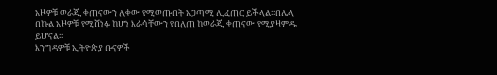አዞዎቹ ወራጂ ቀጠናውን ለቀው የሚወጡበት አጋጣሚ ሊፈጠር ይችላል፡፡በሌላ በኩል አዞዎቹ የሚሸነፉ ከሆነ እራሳቸውን የበለጠ ከወራጂ ቀጠናው የሚያዛምዱ ይሆናል፡፡
እንግዳዎቹ ኢትዮጵያ ቡናዎች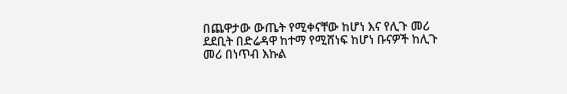በጨዋታው ውጤት የሚቀናቸው ከሆነ እና የሊጉ መሪ ደደቢት በድሬዳዋ ከተማ የሚሸነፍ ከሆነ ቡናዎች ከሊጉ መሪ በነጥብ እኩል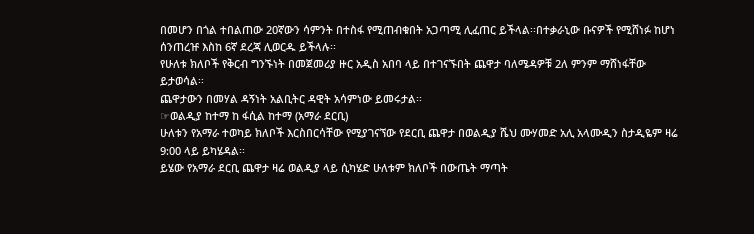በመሆን በጎል ተበልጠው 20ኛውን ሳምንት በተስፋ የሚጠብቁበት አጋጣሚ ሊፈጠር ይችላል፡፡በተቃራኒው ቡናዎች የሚሸነፉ ከሆነ ሰንጠረዡ እስከ 6ኛ ደረጃ ሊወርዱ ይችላሉ፡፡
የሁለቱ ክለቦች የቅርብ ግንኙነት በመጀመሪያ ዙር አዲስ አበባ ላይ በተገናኙበት ጨዋታ ባለሜዳዎቹ 2ለ ምንም ማሸነፋቸው ይታወሳል፡፡
ጨዋታውን በመሃል ዳኝነት አልቢትር ዳዊት አሳምነው ይመሩታል፡፡
☞ወልዲያ ከተማ ከ ፋሲል ከተማ (አማራ ደርቢ)
ሁለቱን የአማራ ተወካይ ክለቦች እርስበርሳቸው የሚያገናኘው የደርቢ ጨዋታ በወልዲያ ሼህ ሙሃመድ አሊ አላሙዲን ስታዲዬም ዛሬ 9:00 ላይ ይካሄዳል፡፡
ይሄው የአማራ ደርቢ ጨዋታ ዛሬ ወልዲያ ላይ ሲካሄድ ሁለቱም ክለቦች በውጤት ማጣት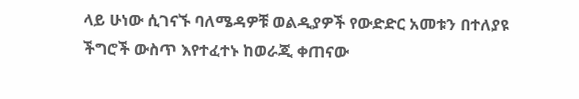ላይ ሁነው ሲገናኙ ባለሜዳዎቹ ወልዲያዎች የውድድር አመቱን በተለያዩ ችግሮች ውስጥ እየተፈተኑ ከወራጂ ቀጠናው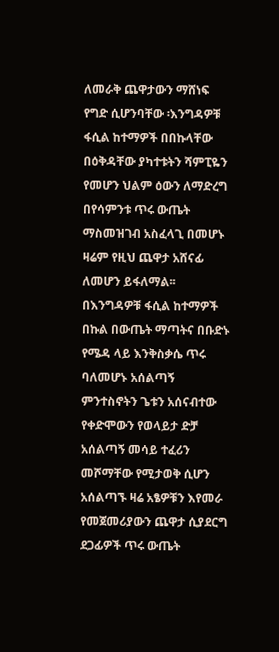ለመራቅ ጨዋታውን ማሸነፍ የግድ ሲሆንባቸው ፡እንግዳዎቹ ፋሲል ከተማዎች በበኩላቸው በዕቅዳቸው ያካተቱትን ሻምፒዬን የመሆን ህልም ዕውን ለማድረግ በየሳምንቱ ጥሩ ውጤት ማስመዝገብ አስፈላጊ በመሆኑ ዛሬም የዚህ ጨዋታ አሸናፊ ለመሆን ይፋለማል፡፡
በእንግዳዎቹ ፋሲል ከተማዎች በኩል በውጤት ማጣትና በቡድኑ የሜዳ ላይ እንቅስቃሴ ጥሩ ባለመሆኑ አሰልጣኝ ምንተስኖትን ጌቱን አሰናብተው የቀድሞውን የወላይታ ድቻ አሰልጣኝ መሳይ ተፈሪን መሾማቸው የሚታወቅ ሲሆን አሰልጣኙ ዛሬ አፄዎቹን እየመራ የመጀመሪያውን ጨዋታ ሲያደርግ ደጋፊዎች ጥሩ ውጤት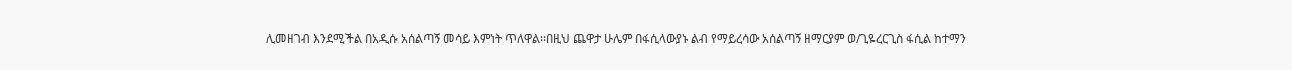ሊመዘገብ እንደሚችል በአዲሱ አሰልጣኝ መሳይ እምነት ጥለዋል፡፡በዚህ ጨዋታ ሁሌም በፋሲላውያኑ ልብ የማይረሳው አሰልጣኝ ዘማርያም ወ/ጊዬረርጊስ ፋሲል ከተማን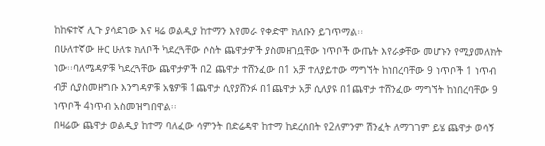ከከፍተኛ ሊጉ ያሳደገው እና ዛሬ ወልዲያ ከተማን እየመራ የቀድሞ ክለቡን ይገጥማል፡፡
በሁለተኛው ዙር ሁለቱ ክለቦች ካደረጓቸው ሶስት ጨዋታዎች ያስመዘገቧቸው ነጥቦች ውጤት እየራቃቸው መሆኑን የሚያመለክት ነው፡፡ባለሜዳዎቹ ካደረጓቸው ጨዋታዎች በ2 ጨዋታ ተሸንፈው በ1 አቻ ተለያይተው ማግኘት ከነበረባቸው 9 ነጥቦች 1 ነጥብ ብቻ ሲያስመዘግቡ እንግዳዎቹ አፄዎቹ 1ጨዋታ ሲየያሸንፉ በ1ጨዋታ አቻ ሲለያዩ በ1ጨዋታ ተሸንፈው ማግኘት ከነበረባቸው 9 ነጥቦች 4ነጥብ አስመዝግበዋል፡፡
በዛሬው ጨዋታ ወልዲያ ከተማ ባለፈው ሳምንት በድሬዳዋ ከተማ ከደረሰበት የ2ለምንም ሽንፈት ለማገገም ይሄ ጨዋታ ወሳኝ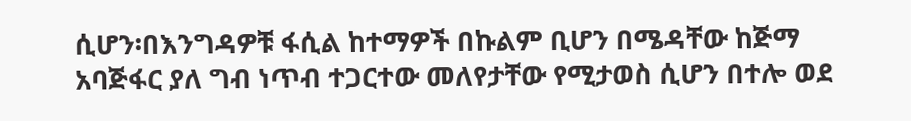ሲሆን፡በእንግዳዎቹ ፋሲል ከተማዎች በኩልም ቢሆን በሜዳቸው ከጅማ አባጅፋር ያለ ግብ ነጥብ ተጋርተው መለየታቸው የሚታወስ ሲሆን በተሎ ወደ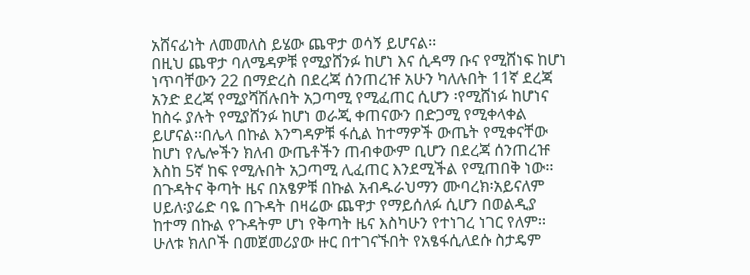አሸናፊነት ለመመለስ ይሄው ጨዋታ ወሳኝ ይሆናል፡፡
በዚህ ጨዋታ ባለሜዳዎቹ የሚያሸንፉ ከሆነ እና ሲዳማ ቡና የሚሸነፍ ከሆነ ነጥባቸውን 22 በማድረስ በደረጃ ሰንጠረዡ አሁን ካለሉበት 11ኛ ደረጃ አንድ ደረጃ የሚያሻሽሉበት አጋጣሚ የሚፈጠር ሲሆን ፡የሚሸነፉ ከሆነና ከስሩ ያሉት የሚያሸንፉ ከሆነ ወራጂ ቀጠናውን በድጋሚ የሚቀላቀል ይሆናል፡፡በሌላ በኩል እንግዳዎቹ ፋሲል ከተማዎች ውጤት የሚቀናቸው ከሆነ የሌሎችን ክለብ ውጤቶችን ጠብቀውም ቢሆን በደረጃ ሰንጠረዡ እስከ 5ኛ ከፍ የሚሉበት አጋጣሚ ሊፈጠር እንደሚችል የሚጠበቅ ነው፡፡
በጉዳትና ቅጣት ዜና በአፄዎቹ በኩል አብዱራህማን ሙባረክ፡አይናለም ሀይለ፡ያሬድ ባዬ በጉዳት በዛሬው ጨዋታ የማይሰለፉ ሲሆን በወልዲያ ከተማ በኩል የጉዳትም ሆነ የቅጣት ዜና እስካሁን የተነገረ ነገር የለም፡፡
ሁለቱ ክለቦች በመጀመሪያው ዙር በተገናኙበት የአፄፋሲለደሱ ስታዴም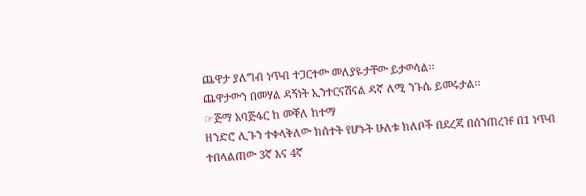ጨዋታ ያለግብ ነጥብ ተጋርተው መለያዬታቸው ይታወሳል፡፡
ጨዋታውን በመሃል ዳኝነት ኢንተርናሽናል ዳኛ ለሚ ንጉሴ ይመሩታል፡፡
☞ጅማ አባጅፋር ከ መቐለ ከተማ
ዘንድሮ ሊጉን ተቀላቅለው ክሰተት የሆኑት ሁለቱ ክለቦች በደረጃ በሰንጠረዡ በ1 ነጥብ ተበላልጠው 3ኛ እና 4ኛ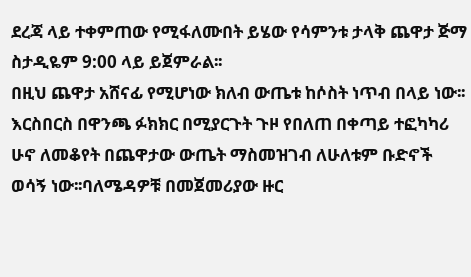ደረጃ ላይ ተቀምጠው የሚፋለሙበት ይሄው የሳምንቱ ታላቅ ጨዋታ ጅማ ስታዲዬም 9:00 ላይ ይጀምራል፡፡
በዚህ ጨዋታ አሸናፊ የሚሆነው ክለብ ውጤቱ ከሶስት ነጥብ በላይ ነው፡፡እርስበርስ በዋንጫ ፉክክር በሚያርጉት ጉዞ የበለጠ በቀጣይ ተፎካካሪ ሁኖ ለመቆየት በጨዋታው ውጤት ማስመዝገብ ለሁለቱም ቡድኖች ወሳኝ ነው፡፡ባለሜዳዎቹ በመጀመሪያው ዙር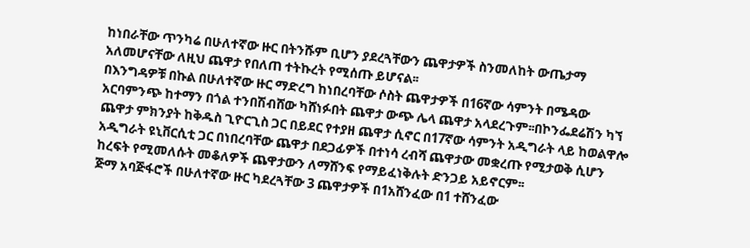ከነበራቸው ጥንካሬ በሁለተኛው ዙር በትንሹም ቢሆን ያደረጓቸውን ጨዋታዎች ስንመለከት ውጤታማ አለመሆናቸው ለዚህ ጨዋታ የበለጠ ተትኩረት የሚሰጡ ይሆናል፡፡
በእንግዳዎቹ በኩል በሁለተኛው ዙር ማድረግ ከነበረባቸው ሶስት ጨዋታዎች በ16ኛው ሳምንት በሜዳው አርባምንጭ ከተማን በጎል ተንበሽብሸው ካሸነፉበት ጨዋታ ውጭ ሌላ ጨዋታ አላደረጉም፡፡በኮንፌደሬሽን ካኘ ጨዋታ ምክንያት ከቅዱስ ጊዮርጊስ ጋር በይደር የተያዘ ጨዋታ ሲኖር በ17ኛው ሳምንት አዲግራት ላይ ከወልዋሎ አዲግራት ዩኒቨርሲቲ ጋር በነበረባቸው ጨዋታ በደጋፊዎች በተነሳ ረብሻ ጨዋታው መቋረጡ የሚታወቅ ሲሆን ከረፍት የሚመለሱት መቆለዎች ጨዋታውን ለማሸንፍ የማይፈነቅሉት ድንጋይ አይኖርም፡፡
ጅማ አባጅፋሮች በሁለተኛው ዙር ካደረጓቸው 3 ጨዋታዎች በ1አሸንፈው በ1 ተሸንፈው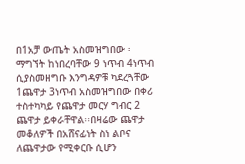በ1አቻ ውጤት አስመዝግበው ፡ማግኘት ከነበረባቸው 9 ነጥብ 4ነጥብ ሲያስመዘግቡ እንግዳዎቹ ካደረጓቸው 1ጨዋታ 3ነጥብ አስመዝግበው በቀሪ ተስተካካይ የጨዋታ መርሃ ግብር 2 ጨዋታ ይቀራቸዋል፡፡በዛሬው ጨዋታ መቆለዎች በአሸናፊነት ስነ ልቦና ለጨዋታው የሚቀርቡ ሲሆን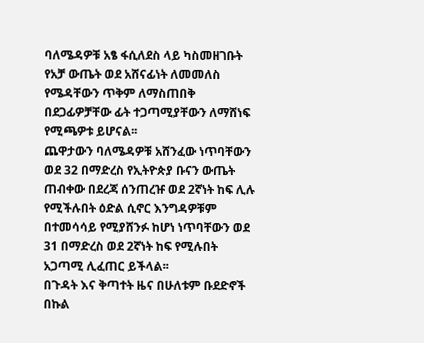ባለሜዳዎቹ አፄ ፋሲለደስ ላይ ካስመዘገቡት የአቻ ውጤት ወደ አሸናፊነት ለመመለስ የሜዳቸውን ጥቅም ለማስጠበቅ በደጋፊዎቻቸው ፊት ተጋጣሚያቸውን ለማሸነፍ የሚጫዎቱ ይሆናል፡፡
ጨዋታውን ባለሜዳዎቹ አሸንፈው ነጥባቸውን ወደ 32 በማድረስ የኢትዮጵያ ቡናን ውጤት ጠብቀው በደረጃ ሰንጠረዡ ወደ 2ኛነት ከፍ ሊሉ የሚችሉበት ዕድል ሲኖር እንግዳዎቹም በተመሳሳይ የሚያሸንፉ ከሆነ ነጥባቸውን ወደ 31 በማድረስ ወደ 2ኛነት ከፍ የሚሉበት አጋጣሚ ሊፈጠር ይችላል፡፡
በጉዳት እና ቅጣተት ዜና በሁለቱም ቡደድኖች በኩል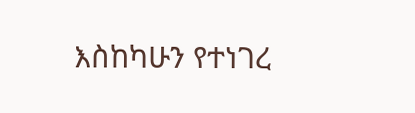እስከካሁን የተነገረ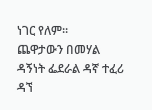ነገር የለም፡፡
ጨዋታውን በመሃል ዳኝነት ፌደራል ዳኛ ተፈሪ ዳኘ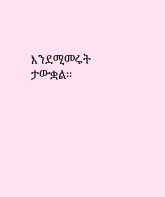እንደሚመሩት ታውቋል፡፡